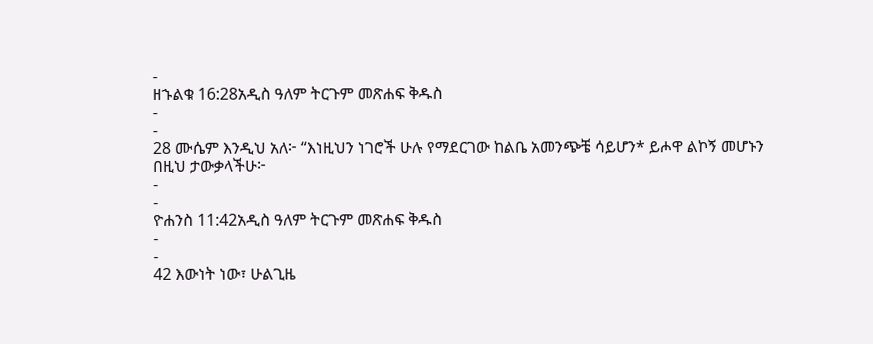-
ዘኁልቁ 16:28አዲስ ዓለም ትርጉም መጽሐፍ ቅዱስ
-
-
28 ሙሴም እንዲህ አለ፦ “እነዚህን ነገሮች ሁሉ የማደርገው ከልቤ አመንጭቼ ሳይሆን* ይሖዋ ልኮኝ መሆኑን በዚህ ታውቃላችሁ፦
-
-
ዮሐንስ 11:42አዲስ ዓለም ትርጉም መጽሐፍ ቅዱስ
-
-
42 እውነት ነው፣ ሁልጊዜ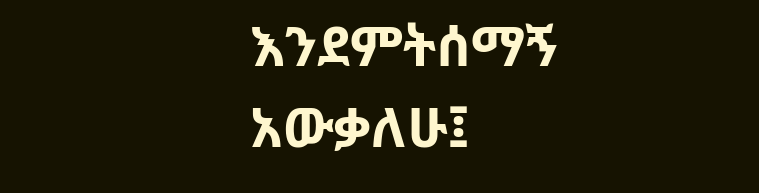እንደምትሰማኝ አውቃለሁ፤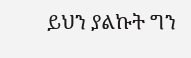ይህን ያልኩት ግን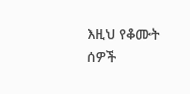እዚህ የቆሙት ሰዎች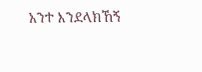አንተ እንደላክኸኝ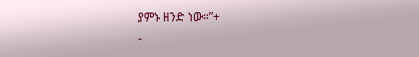ያምኑ ዘንድ ነው።”+
-